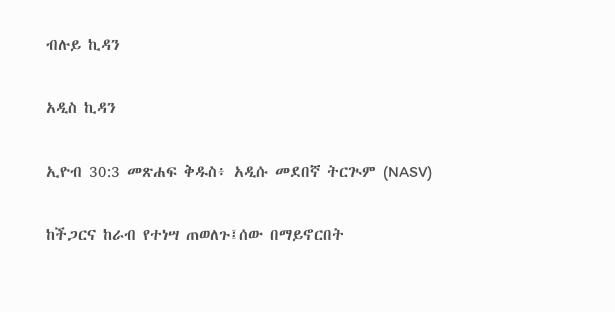ብሉይ ኪዳን

አዲስ ኪዳን

ኢዮብ 30:3 መጽሐፍ ቅዱስ፥ አዲሱ መደበኛ ትርጒም (NASV)

ከችጋርና ከራብ የተነሣ ጠወለጉ፤ሰው በማይኖርበት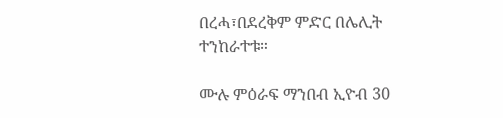በረሓ፣በደረቅም ምድር በሌሊት ተንከራተቱ።

ሙሉ ምዕራፍ ማንበብ ኢዮብ 30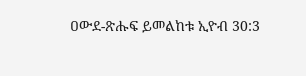ዐውደ-ጽሑፍ ይመልከቱ ኢዮብ 30:3